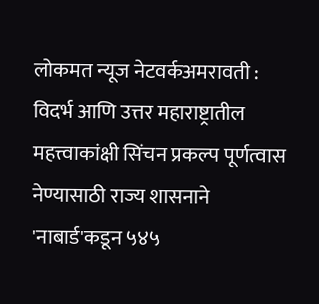लोकमत न्यूज नेटवर्कअमरावती : विदर्भ आणि उत्तर महाराष्ट्रातील महत्त्वाकांक्षी सिंचन प्रकल्प पूर्णत्वास नेण्यासाठी राज्य शासनाने 'नाबार्ड'कडून ५४५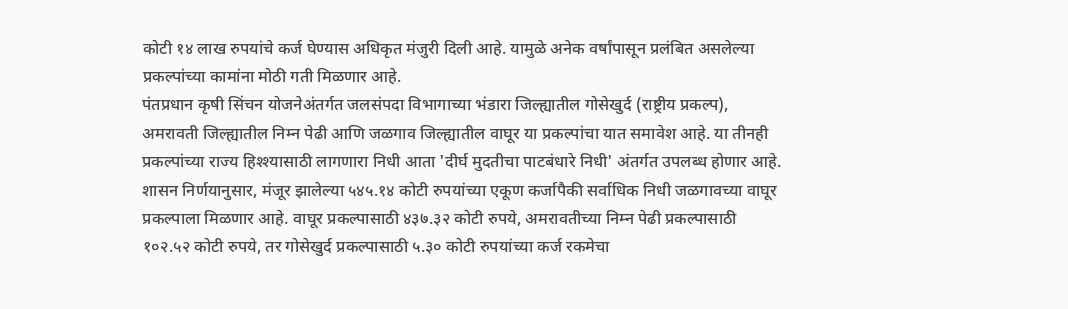कोटी १४ लाख रुपयांचे कर्ज घेण्यास अधिकृत मंजुरी दिली आहे. यामुळे अनेक वर्षांपासून प्रलंबित असलेल्या प्रकल्पांच्या कामांना मोठी गती मिळणार आहे.
पंतप्रधान कृषी सिंचन योजनेअंतर्गत जलसंपदा विभागाच्या भंडारा जिल्ह्यातील गोसेखुर्द (राष्ट्रीय प्रकल्प), अमरावती जिल्ह्यातील निम्न पेढी आणि जळगाव जिल्ह्यातील वाघूर या प्रकल्पांचा यात समावेश आहे. या तीनही प्रकल्पांच्या राज्य हिश्श्यासाठी लागणारा निधी आता 'दीर्घ मुदतीचा पाटबंधारे निधी' अंतर्गत उपलब्ध होणार आहे. शासन निर्णयानुसार, मंजूर झालेल्या ५४५.१४ कोटी रुपयांच्या एकूण कर्जापैकी सर्वाधिक निधी जळगावच्या वाघूर प्रकल्पाला मिळणार आहे. वाघूर प्रकल्पासाठी ४३७.३२ कोटी रुपये, अमरावतीच्या निम्न पेढी प्रकल्पासाठी १०२.५२ कोटी रुपये, तर गोसेखुर्द प्रकल्पासाठी ५.३० कोटी रुपयांच्या कर्ज रकमेचा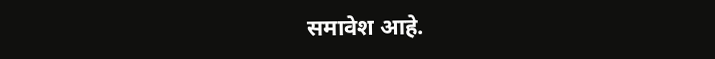समावेश आहे.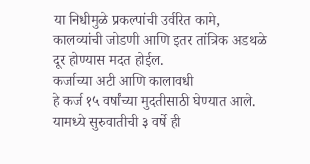या निधीमुळे प्रकल्पांची उर्वरित कामे, कालव्यांची जोडणी आणि इतर तांत्रिक अडथळे दूर होण्यास मदत होईल.
कर्जाच्या अटी आणि कालावधी
हे कर्ज १५ वर्षांच्या मुदतीसाठी घेण्यात आले. यामध्ये सुरुवातीची ३ वर्षे ही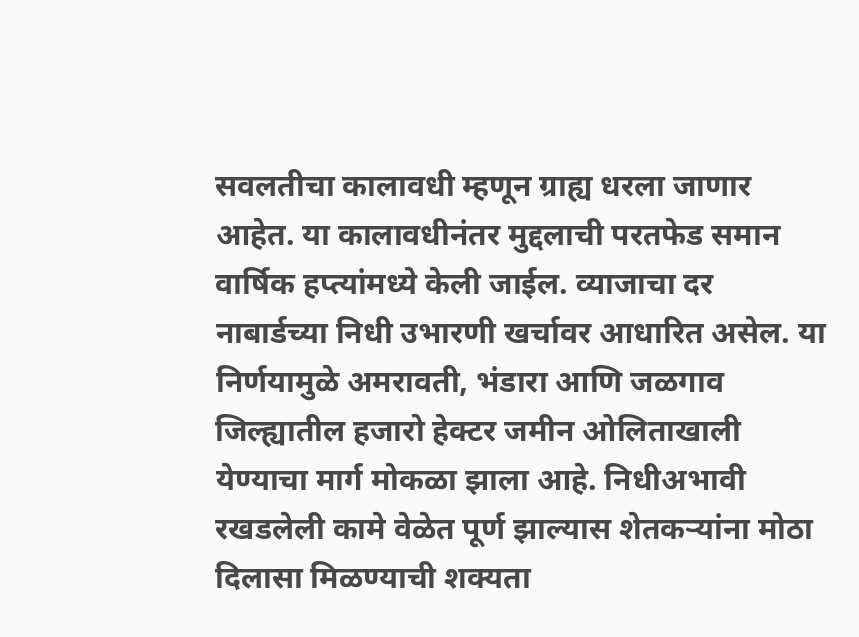सवलतीचा कालावधी म्हणून ग्राह्य धरला जाणार आहेत. या कालावधीनंतर मुद्दलाची परतफेड समान वार्षिक हप्त्यांमध्ये केली जाईल. व्याजाचा दर नाबार्डच्या निधी उभारणी खर्चावर आधारित असेल. या निर्णयामुळे अमरावती, भंडारा आणि जळगाव जिल्ह्यातील हजारो हेक्टर जमीन ओलिताखाली येण्याचा मार्ग मोकळा झाला आहे. निधीअभावी रखडलेली कामे वेळेत पूर्ण झाल्यास शेतकऱ्यांना मोठा दिलासा मिळण्याची शक्यता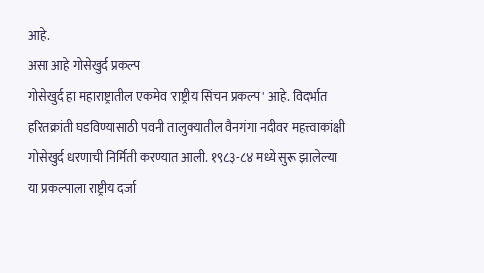आहे.
असा आहे गोसेखुर्द प्रकल्प
गोसेखुर्द हा महाराष्ट्रातील एकमेव 'राष्ट्रीय सिंचन प्रकल्प' आहे. विदर्भात हरितक्रांती घडविण्यासाठी पवनी तालुक्यातील वैनगंगा नदीवर महत्त्वाकांक्षी गोसेखुर्द धरणाची निर्मिती करण्यात आली. १९८३-८४ मध्ये सुरू झालेल्या या प्रकल्पाला राष्ट्रीय दर्जा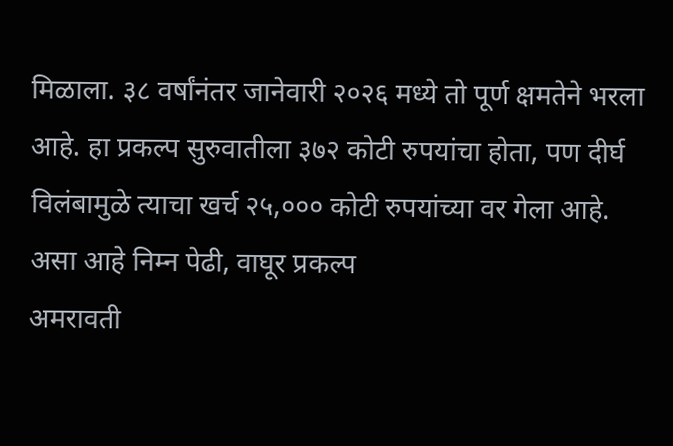मिळाला. ३८ वर्षांनंतर जानेवारी २०२६ मध्ये तो पूर्ण क्षमतेने भरला आहे. हा प्रकल्प सुरुवातीला ३७२ कोटी रुपयांचा होता, पण दीर्घ विलंबामुळे त्याचा खर्च २५,००० कोटी रुपयांच्या वर गेला आहे.
असा आहे निम्न पेढी, वाघूर प्रकल्प
अमरावती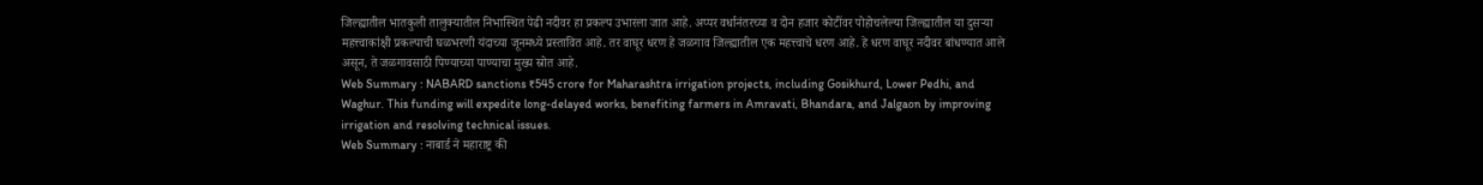जिल्ह्यातील भातकुली तालुक्यातील निभास्थित पेढी नदीवर हा प्रकल्प उभारला जात आहे. अप्पर वर्धानंतरच्या व दोन हजार कोटींवर पोहोचलेल्या जिल्ह्यातील या दुसऱ्या महत्त्वाकांक्षी प्रकल्पाची घळभरणी यंदाच्या जूनमध्ये प्रस्तावित आहे. तर वाघूर धरण हे जळगाव जिल्ह्यातील एक महत्त्वाचे धरण आहे. हे धरण वाघूर नदीवर बांधण्यात आले असून, ते जळगावसाठी पिण्याच्या पाण्याचा मुख्य स्रोत आहे.
Web Summary : NABARD sanctions ₹545 crore for Maharashtra irrigation projects, including Gosikhurd, Lower Pedhi, and Waghur. This funding will expedite long-delayed works, benefiting farmers in Amravati, Bhandara, and Jalgaon by improving irrigation and resolving technical issues.
Web Summary : नाबार्ड ने महाराष्ट्र की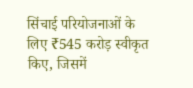सिंचाई परियोजनाओं के लिए ₹545 करोड़ स्वीकृत किए, जिसमें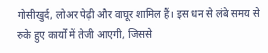गोसीखुर्द, लोअर पेढ़ी और वाघूर शामिल हैं। इस धन से लंबे समय से रुके हुए कार्यों में तेजी आएगी, जिससे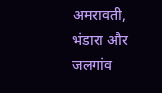अमरावती, भंडारा और जलगांव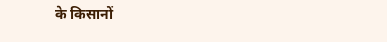के किसानों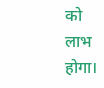को लाभ होगा।